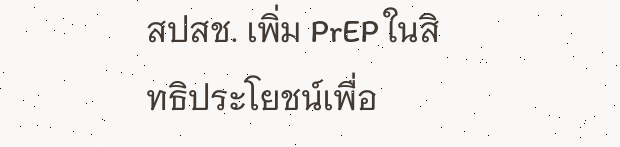สปสช. เพิ่ม PrEP ในสิทธิประโยชน์เพื่อ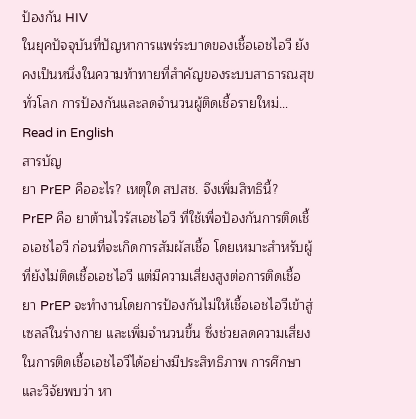ป้องกัน HIV
ในยุคปัจจุบันที่ปัญหาการแพร่ระบาดของเชื้อเอชไอวี ยังคงเป็นหนึ่งในความท้าทายที่สำคัญของระบบสาธารณสุขทั่วโลก การป้องกันและลดจำนวนผู้ติดเชื้อรายใหม่…
Read in English
สารบัญ
ยา PrEP คืออะไร? เหตุใด สปสช. จึงเพิ่มสิทธินี้?
PrEP คือ ยาต้านไวรัสเอชไอวี ที่ใช้เพื่อป้องกันการติดเชื้อเอชไอวี ก่อนที่จะเกิดการสัมผัสเชื้อ โดยเหมาะสำหรับผู้ที่ยังไม่ติดเชื้อเอชไอวี แต่มีความเสี่ยงสูงต่อการติดเชื้อ ยา PrEP จะทำงานโดยการป้องกันไม่ให้เชื้อเอชไอวีเข้าสู่เซลล์ในร่างกาย และเพิ่มจำนวนขึ้น ซึ่งช่วยลดความเสี่ยงในการติดเชื้อเอชไอวีได้อย่างมีประสิทธิภาพ การศึกษาและวิจัยพบว่า หา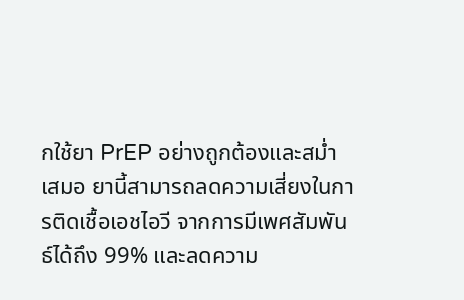กใช้ยา PrEP อย่างถูกต้องและสม่ำเสมอ ยานี้สามารถลดความเสี่ยงในการติดเชื้อเอชไอวี จากการมีเพศสัมพันธ์ได้ถึง 99% และลดความ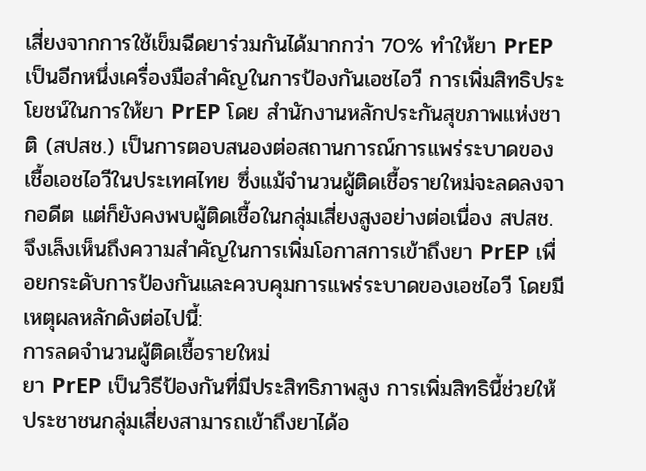เสี่ยงจากการใช้เข็มฉีดยาร่วมกันได้มากกว่า 70% ทำให้ยา PrEP เป็นอีกหนึ่งเครื่องมือสำคัญในการป้องกันเอชไอวี การเพิ่มสิทธิประโยชน์ในการให้ยา PrEP โดย สำนักงานหลักประกันสุขภาพแห่งชาติ (สปสช.) เป็นการตอบสนองต่อสถานการณ์การแพร่ระบาดของเชื้อเอชไอวีในประเทศไทย ซึ่งแม้จำนวนผู้ติดเชื้อรายใหม่จะลดลงจากอดีต แต่ก็ยังคงพบผู้ติดเชื้อในกลุ่มเสี่ยงสูงอย่างต่อเนื่อง สปสช. จึงเล็งเห็นถึงความสำคัญในการเพิ่มโอกาสการเข้าถึงยา PrEP เพื่อยกระดับการป้องกันและควบคุมการแพร่ระบาดของเอชไอวี โดยมีเหตุผลหลักดังต่อไปนี้:
การลดจำนวนผู้ติดเชื้อรายใหม่
ยา PrEP เป็นวิธีป้องกันที่มีประสิทธิภาพสูง การเพิ่มสิทธินี้ช่วยให้ประชาชนกลุ่มเสี่ยงสามารถเข้าถึงยาได้อ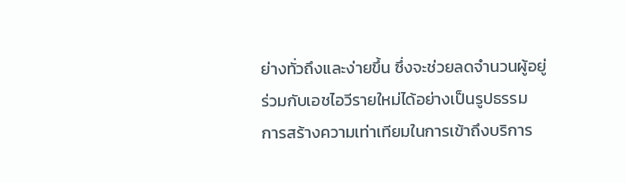ย่างทั่วถึงและง่ายขึ้น ซึ่งจะช่วยลดจำนวนผู้อยู่ร่วมกับเอชไอวีรายใหม่ได้อย่างเป็นรูปธรรม
การสร้างความเท่าเทียมในการเข้าถึงบริการ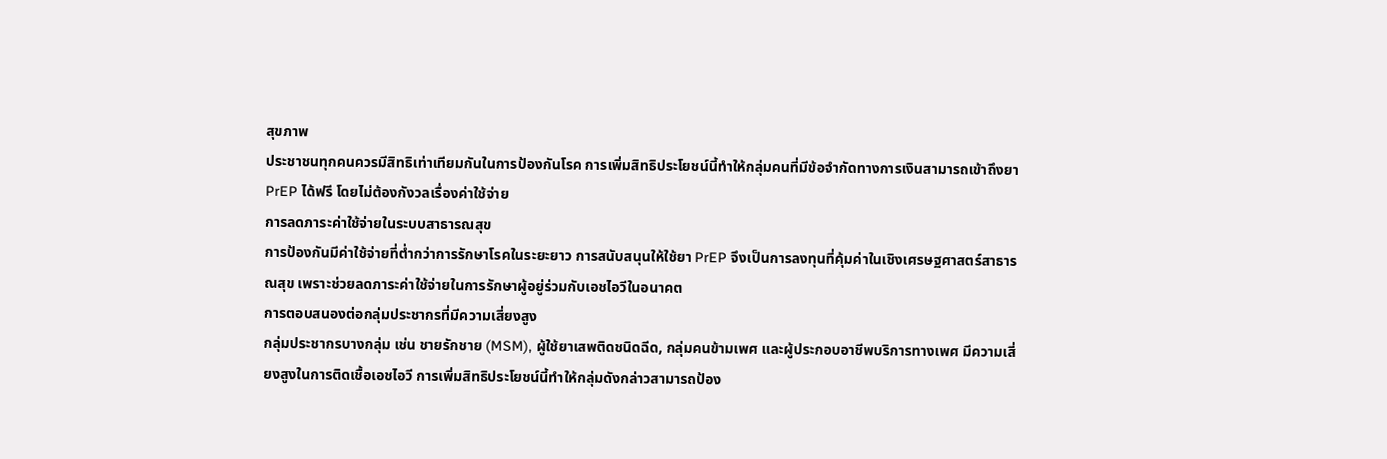สุขภาพ
ประชาชนทุกคนควรมีสิทธิเท่าเทียมกันในการป้องกันโรค การเพิ่มสิทธิประโยชน์นี้ทำให้กลุ่มคนที่มีข้อจำกัดทางการเงินสามารถเข้าถึงยา PrEP ได้ฟรี โดยไม่ต้องกังวลเรื่องค่าใช้จ่าย
การลดภาระค่าใช้จ่ายในระบบสาธารณสุข
การป้องกันมีค่าใช้จ่ายที่ต่ำกว่าการรักษาโรคในระยะยาว การสนับสนุนให้ใช้ยา PrEP จึงเป็นการลงทุนที่คุ้มค่าในเชิงเศรษฐศาสตร์สาธารณสุข เพราะช่วยลดภาระค่าใช้จ่ายในการรักษาผู้อยู่ร่วมกับเอชไอวีในอนาคต
การตอบสนองต่อกลุ่มประชากรที่มีความเสี่ยงสูง
กลุ่มประชากรบางกลุ่ม เช่น ชายรักชาย (MSM), ผู้ใช้ยาเสพติดชนิดฉีด, กลุ่มคนข้ามเพศ และผู้ประกอบอาชีพบริการทางเพศ มีความเสี่ยงสูงในการติดเชื้อเอชไอวี การเพิ่มสิทธิประโยชน์นี้ทำให้กลุ่มดังกล่าวสามารถป้อง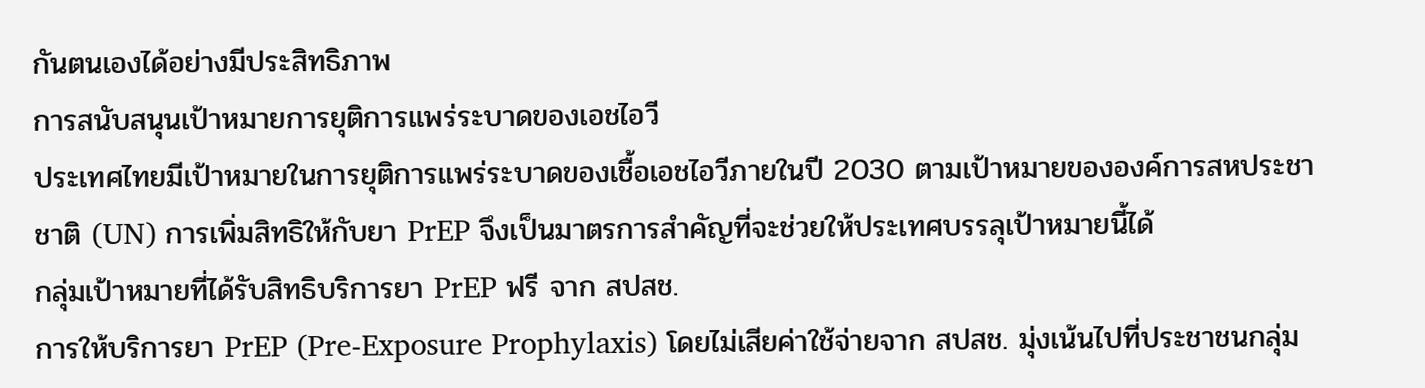กันตนเองได้อย่างมีประสิทธิภาพ
การสนับสนุนเป้าหมายการยุติการแพร่ระบาดของเอชไอวี
ประเทศไทยมีเป้าหมายในการยุติการแพร่ระบาดของเชื้อเอชไอวีภายในปี 2030 ตามเป้าหมายขององค์การสหประชาชาติ (UN) การเพิ่มสิทธิให้กับยา PrEP จึงเป็นมาตรการสำคัญที่จะช่วยให้ประเทศบรรลุเป้าหมายนี้ได้
กลุ่มเป้าหมายที่ได้รับสิทธิบริการยา PrEP ฟรี จาก สปสช.
การให้บริการยา PrEP (Pre-Exposure Prophylaxis) โดยไม่เสียค่าใช้จ่ายจาก สปสช. มุ่งเน้นไปที่ประชาชนกลุ่ม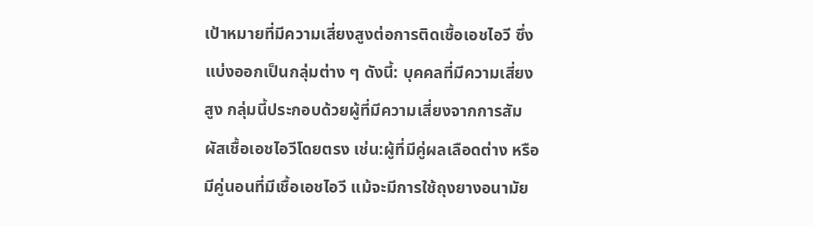เป้าหมายที่มีความเสี่ยงสูงต่อการติดเชื้อเอชไอวี ซึ่งแบ่งออกเป็นกลุ่มต่าง ๆ ดังนี้: บุคคลที่มีความเสี่ยงสูง กลุ่มนี้ประกอบด้วยผู้ที่มีความเสี่ยงจากการสัมผัสเชื้อเอชไอวีโดยตรง เช่น:ผู้ที่มีคู่ผลเลือดต่าง หรือมีคู่นอนที่มีเชื้อเอชไอวี แม้จะมีการใช้ถุงยางอนามัย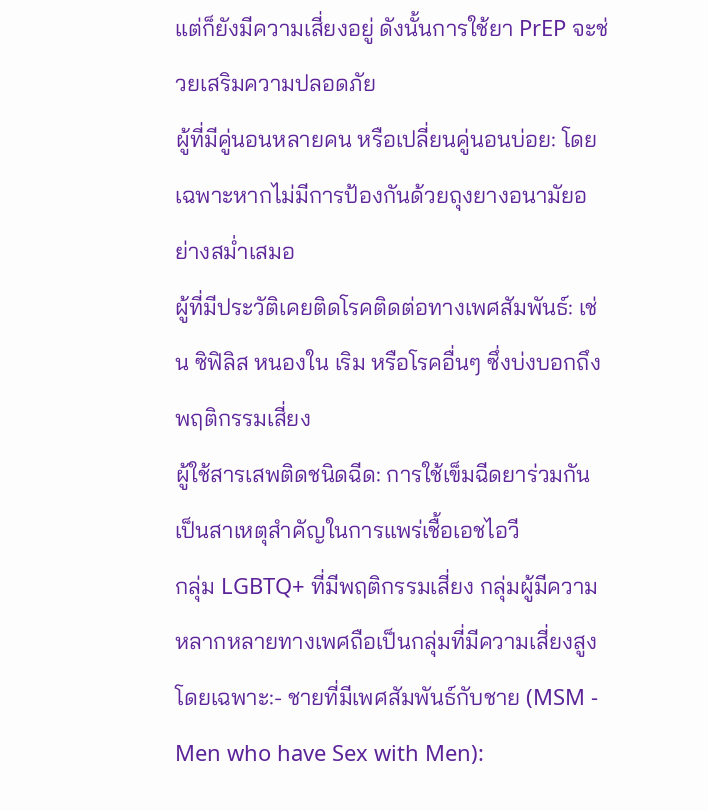แต่ก็ยังมีความเสี่ยงอยู่ ดังนั้นการใช้ยา PrEP จะช่วยเสริมความปลอดภัย
ผู้ที่มีคู่นอนหลายคน หรือเปลี่ยนคู่นอนบ่อย: โดยเฉพาะหากไม่มีการป้องกันด้วยถุงยางอนามัยอย่างสม่ำเสมอ
ผู้ที่มีประวัติเคยติดโรคติดต่อทางเพศสัมพันธ์: เช่น ซิฟิลิส หนองใน เริม หรือโรคอื่นๆ ซึ่งบ่งบอกถึงพฤติกรรมเสี่ยง
ผู้ใช้สารเสพติดชนิดฉีด: การใช้เข็มฉีดยาร่วมกัน เป็นสาเหตุสำคัญในการแพร่เชื้อเอชไอวี
กลุ่ม LGBTQ+ ที่มีพฤติกรรมเสี่ยง กลุ่มผู้มีความหลากหลายทางเพศถือเป็นกลุ่มที่มีความเสี่ยงสูงโดยเฉพาะ:- ชายที่มีเพศสัมพันธ์กับชาย (MSM - Men who have Sex with Men):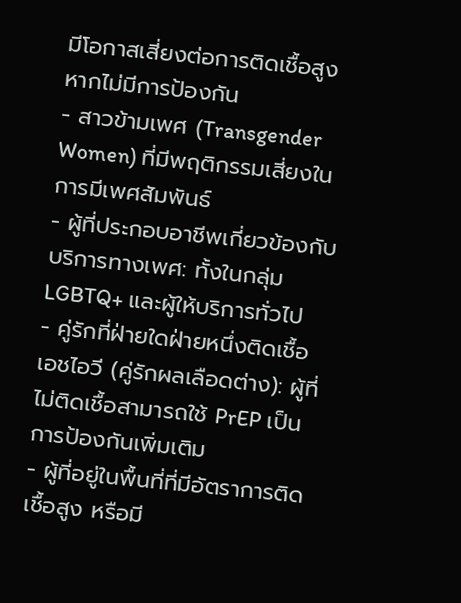มีโอกาสเสี่ยงต่อการติดเชื้อสูงหากไม่มีการป้องกัน
- สาวข้ามเพศ (Transgender Women) ที่มีพฤติกรรมเสี่ยงในการมีเพศสัมพันธ์
- ผู้ที่ประกอบอาชีพเกี่ยวข้องกับบริการทางเพศ: ทั้งในกลุ่ม LGBTQ+ และผู้ให้บริการทั่วไป
- คู่รักที่ฝ่ายใดฝ่ายหนึ่งติดเชื้อเอชไอวี (คู่รักผลเลือดต่าง): ผู้ที่ไม่ติดเชื้อสามารถใช้ PrEP เป็นการป้องกันเพิ่มเติม
- ผู้ที่อยู่ในพื้นที่ที่มีอัตราการติดเชื้อสูง หรือมี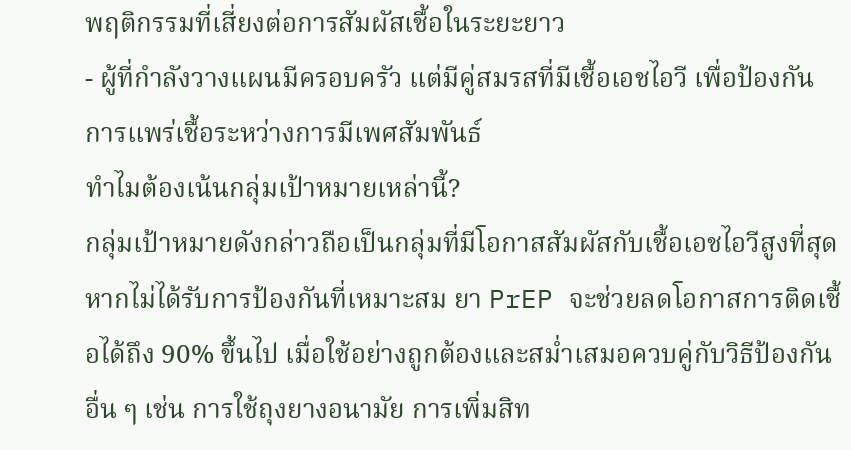พฤติกรรมที่เสี่ยงต่อการสัมผัสเชื้อในระยะยาว
- ผู้ที่กำลังวางแผนมีครอบครัว แต่มีคู่สมรสที่มีเชื้อเอชไอวี เพื่อป้องกันการแพร่เชื้อระหว่างการมีเพศสัมพันธ์
ทำไมต้องเน้นกลุ่มเป้าหมายเหล่านี้?
กลุ่มเป้าหมายดังกล่าวถือเป็นกลุ่มที่มีโอกาสสัมผัสกับเชื้อเอชไอวีสูงที่สุด หากไม่ได้รับการป้องกันที่เหมาะสม ยา PrEP จะช่วยลดโอกาสการติดเชื้อได้ถึง 90% ขึ้นไป เมื่อใช้อย่างถูกต้องและสม่ำเสมอควบคู่กับวิธีป้องกันอื่น ๆ เช่น การใช้ถุงยางอนามัย การเพิ่มสิท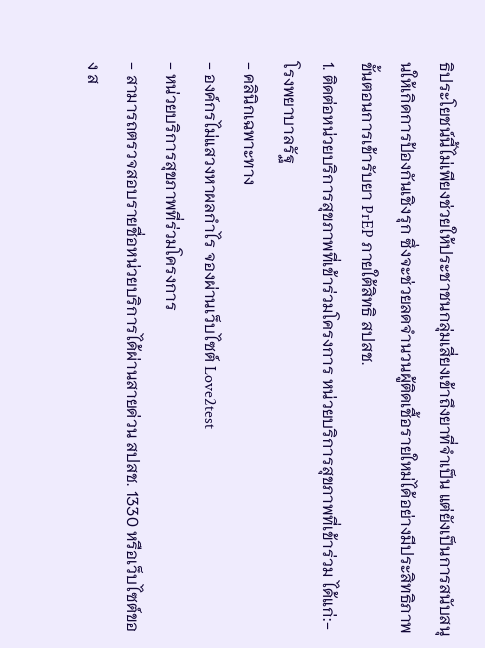ธิประโยชน์นี้ไม่เพียงช่วยให้ประชาชนกลุ่มเสี่ยงเข้าถึงยาที่จำเป็น แต่ยังเป็นการสนับสนุนให้เกิดการป้องกันเชิงรุก ซึ่งจะช่วยลดจำนวนผู้ติดเชื้อรายใหม่ได้อย่างมีประสิทธิภาพ
ขั้นตอนการเข้ารับยา PrEP ภายใต้สิทธิ สปสช.
1. ติดต่อหน่วยบริการสุขภาพที่เข้าร่วมโครงการ หน่วยบริการสุขภาพที่เข้าร่วม ได้แก่:- โรงพยาบาลรัฐ
- คลินิกเฉพาะทาง
- องค์กรไม่แสวงหาผลกำไร จองผ่านเว็บไซต์ Love2test
- หน่วยบริการสุขภาพที่ร่วมโครงการ
- สามารถตรวจสอบรายชื่อหน่วยบริการได้ผ่านสายด่วน สปสช. 1330 หรือเว็บไซต์ของ ส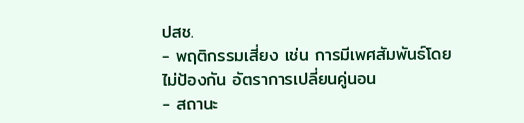ปสช.
- พฤติกรรมเสี่ยง เช่น การมีเพศสัมพันธ์โดยไม่ป้องกัน อัตราการเปลี่ยนคู่นอน
- สถานะ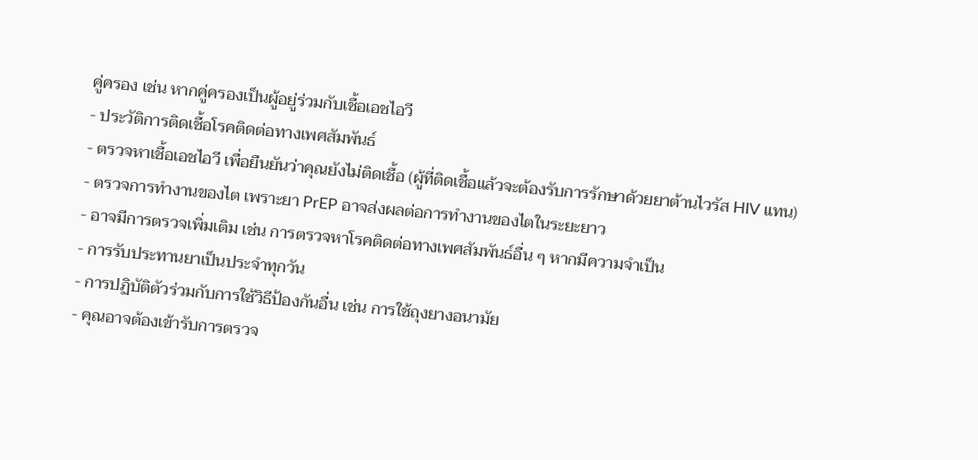คู่ครอง เช่น หากคู่ครองเป็นผู้อยู่ร่วมกับเชื้อเอชไอวี
- ประวัติการติดเชื้อโรคติดต่อทางเพศสัมพันธ์
- ตรวจหาเชื้อเอชไอวี เพื่อยืนยันว่าคุณยังไม่ติดเชื้อ (ผู้ที่ติดเชื้อแล้วจะต้องรับการรักษาด้วยยาต้านไวรัส HIV แทน)
- ตรวจการทำงานของไต เพราะยา PrEP อาจส่งผลต่อการทำงานของไตในระยะยาว
- อาจมีการตรวจเพิ่มเติม เช่น การตรวจหาโรคติดต่อทางเพศสัมพันธ์อื่น ๆ หากมีความจำเป็น
- การรับประทานยาเป็นประจำทุกวัน
- การปฏิบัติตัวร่วมกับการใช้วิธีป้องกันอื่น เช่น การใช้ถุงยางอนามัย
- คุณอาจต้องเข้ารับการตรวจ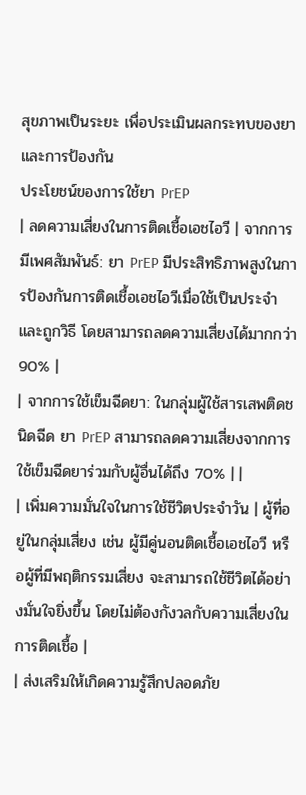สุขภาพเป็นระยะ เพื่อประเมินผลกระทบของยาและการป้องกัน
ประโยชน์ของการใช้ยา PrEP
| ลดความเสี่ยงในการติดเชื้อเอชไอวี | จากการมีเพศสัมพันธ์: ยา PrEP มีประสิทธิภาพสูงในการป้องกันการติดเชื้อเอชไอวีเมื่อใช้เป็นประจำและถูกวิธี โดยสามารถลดความเสี่ยงได้มากกว่า 90% |
| จากการใช้เข็มฉีดยา: ในกลุ่มผู้ใช้สารเสพติดชนิดฉีด ยา PrEP สามารถลดความเสี่ยงจากการใช้เข็มฉีดยาร่วมกับผู้อื่นได้ถึง 70% | |
| เพิ่มความมั่นใจในการใช้ชีวิตประจำวัน | ผู้ที่อยู่ในกลุ่มเสี่ยง เช่น ผู้มีคู่นอนติดเชื้อเอชไอวี หรือผู้ที่มีพฤติกรรมเสี่ยง จะสามารถใช้ชีวิตได้อย่างมั่นใจยิ่งขึ้น โดยไม่ต้องกังวลกับความเสี่ยงในการติดเชื้อ |
| ส่งเสริมให้เกิดความรู้สึกปลอดภัย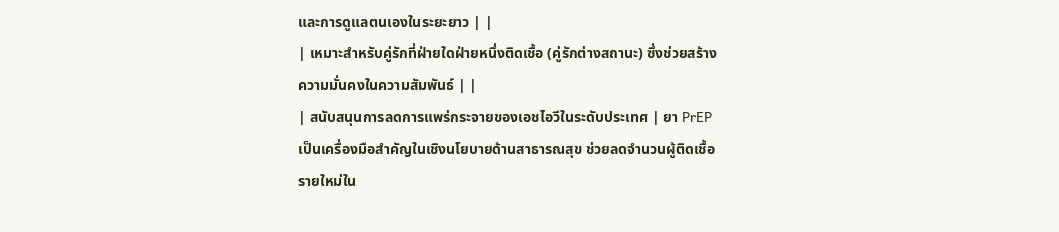และการดูแลตนเองในระยะยาว | |
| เหมาะสำหรับคู่รักที่ฝ่ายใดฝ่ายหนึ่งติดเชื้อ (คู่รักต่างสถานะ) ซึ่งช่วยสร้างความมั่นคงในความสัมพันธ์ | |
| สนับสนุนการลดการแพร่กระจายของเอชไอวีในระดับประเทศ | ยา PrEP เป็นเครื่องมือสำคัญในเชิงนโยบายด้านสาธารณสุข ช่วยลดจำนวนผู้ติดเชื้อรายใหม่ใน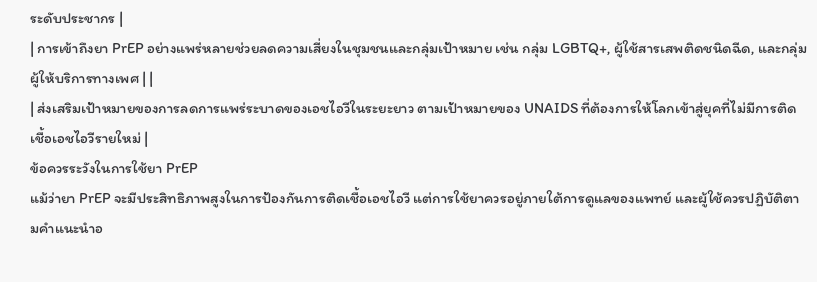ระดับประชากร |
| การเข้าถึงยา PrEP อย่างแพร่หลายช่วยลดความเสี่ยงในชุมชนและกลุ่มเป้าหมาย เช่น กลุ่ม LGBTQ+, ผู้ใช้สารเสพติดชนิดฉีด, และกลุ่มผู้ให้บริการทางเพศ | |
| ส่งเสริมเป้าหมายของการลดการแพร่ระบาดของเอชไอวีในระยะยาว ตามเป้าหมายของ UNAIDS ที่ต้องการให้โลกเข้าสู่ยุคที่ไม่มีการติดเชื้อเอชไอวีรายใหม่ |
ข้อควรระวังในการใช้ยา PrEP
แม้ว่ายา PrEP จะมีประสิทธิภาพสูงในการป้องกันการติดเชื้อเอชไอวี แต่การใช้ยาควรอยู่ภายใต้การดูแลของแพทย์ และผู้ใช้ควรปฏิบัติตามคำแนะนำอ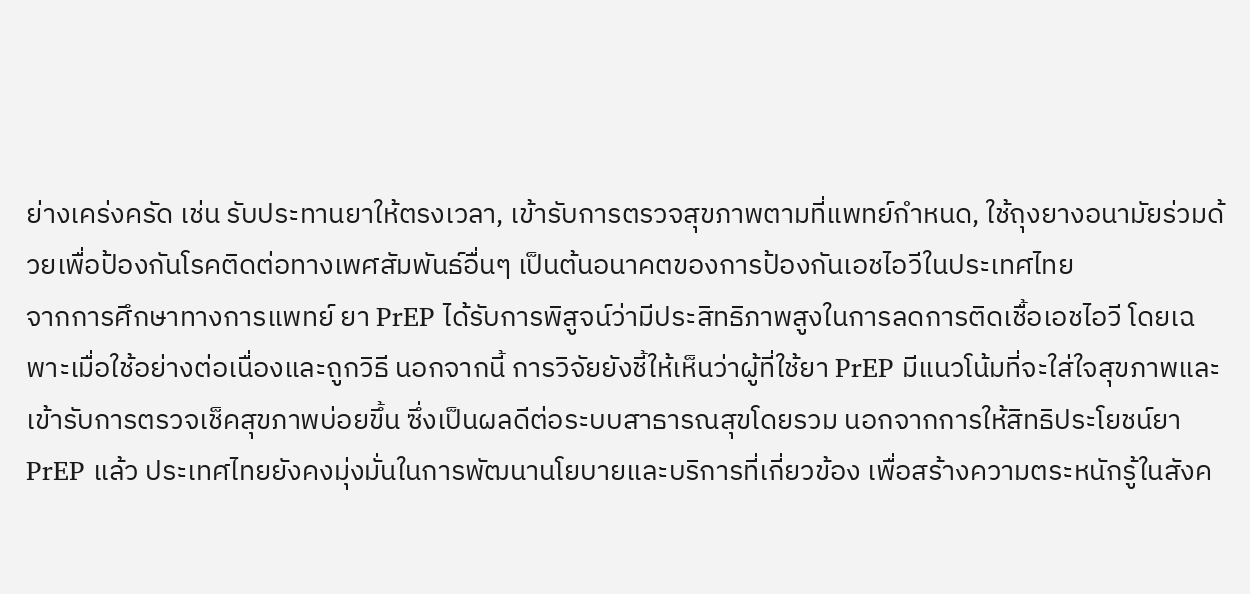ย่างเคร่งครัด เช่น รับประทานยาให้ตรงเวลา, เข้ารับการตรวจสุขภาพตามที่แพทย์กำหนด, ใช้ถุงยางอนามัยร่วมด้วยเพื่อป้องกันโรคติดต่อทางเพศสัมพันธ์อื่นๆ เป็นต้นอนาคตของการป้องกันเอชไอวีในประเทศไทย
จากการศึกษาทางการแพทย์ ยา PrEP ได้รับการพิสูจน์ว่ามีประสิทธิภาพสูงในการลดการติดเชื้อเอชไอวี โดยเฉพาะเมื่อใช้อย่างต่อเนื่องและถูกวิธี นอกจากนี้ การวิจัยยังชี้ให้เห็นว่าผู้ที่ใช้ยา PrEP มีแนวโน้มที่จะใส่ใจสุขภาพและเข้ารับการตรวจเช็คสุขภาพบ่อยขึ้น ซึ่งเป็นผลดีต่อระบบสาธารณสุขโดยรวม นอกจากการให้สิทธิประโยชน์ยา PrEP แล้ว ประเทศไทยยังคงมุ่งมั่นในการพัฒนานโยบายและบริการที่เกี่ยวข้อง เพื่อสร้างความตระหนักรู้ในสังค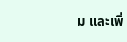ม และเพิ่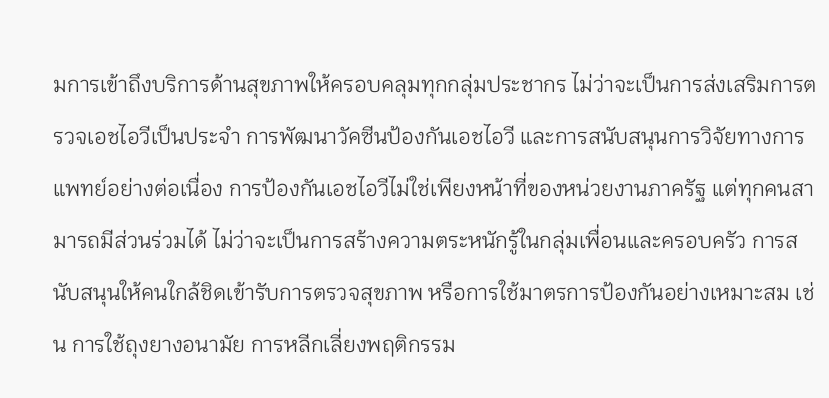มการเข้าถึงบริการด้านสุขภาพให้ครอบคลุมทุกกลุ่มประชากร ไม่ว่าจะเป็นการส่งเสริมการตรวจเอชไอวีเป็นประจำ การพัฒนาวัคซีนป้องกันเอชไอวี และการสนับสนุนการวิจัยทางการแพทย์อย่างต่อเนื่อง การป้องกันเอชไอวีไม่ใช่เพียงหน้าที่ของหน่วยงานภาครัฐ แต่ทุกคนสามารถมีส่วนร่วมได้ ไม่ว่าจะเป็นการสร้างความตระหนักรู้ในกลุ่มเพื่อนและครอบครัว การสนับสนุนให้คนใกล้ชิดเข้ารับการตรวจสุขภาพ หรือการใช้มาตรการป้องกันอย่างเหมาะสม เช่น การใช้ถุงยางอนามัย การหลีกเลี่ยงพฤติกรรม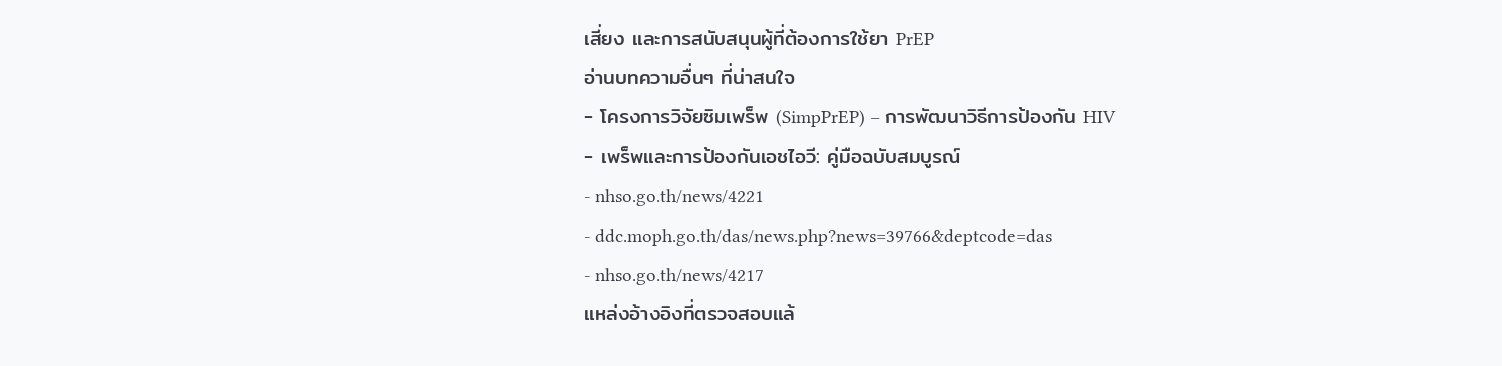เสี่ยง และการสนับสนุนผู้ที่ต้องการใช้ยา PrEP
อ่านบทความอื่นๆ ที่น่าสนใจ
- โครงการวิจัยซิมเพร็พ (SimpPrEP) – การพัฒนาวิธีการป้องกัน HIV
- เพร็พและการป้องกันเอชไอวี: คู่มือฉบับสมบูรณ์
- nhso.go.th/news/4221
- ddc.moph.go.th/das/news.php?news=39766&deptcode=das
- nhso.go.th/news/4217
แหล่งอ้างอิงที่ตรวจสอบแล้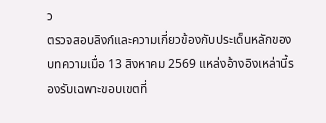ว
ตรวจสอบลิงก์และความเกี่ยวข้องกับประเด็นหลักของบทความเมื่อ 13 สิงหาคม 2569 แหล่งอ้างอิงเหล่านี้รองรับเฉพาะขอบเขตที่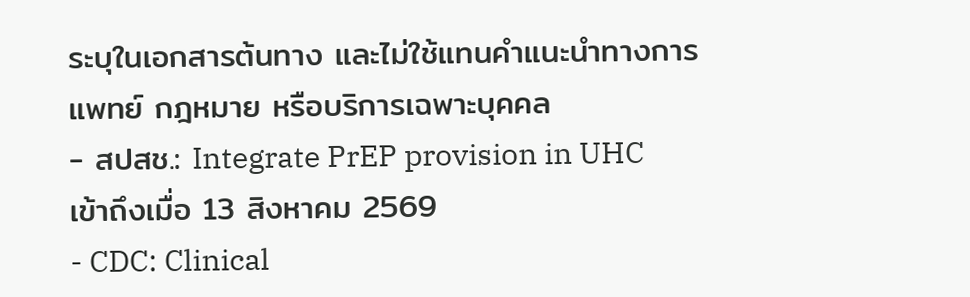ระบุในเอกสารต้นทาง และไม่ใช้แทนคำแนะนำทางการแพทย์ กฎหมาย หรือบริการเฉพาะบุคคล
- สปสช.: Integrate PrEP provision in UHC เข้าถึงเมื่อ 13 สิงหาคม 2569
- CDC: Clinical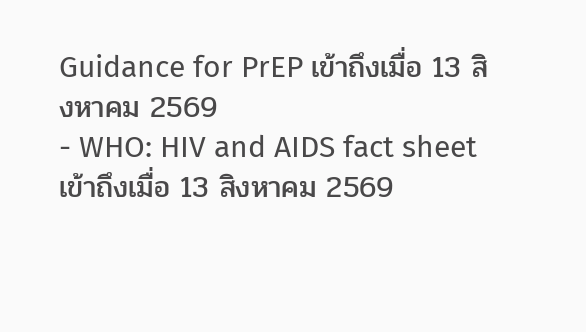Guidance for PrEP เข้าถึงเมื่อ 13 สิงหาคม 2569
- WHO: HIV and AIDS fact sheet เข้าถึงเมื่อ 13 สิงหาคม 2569